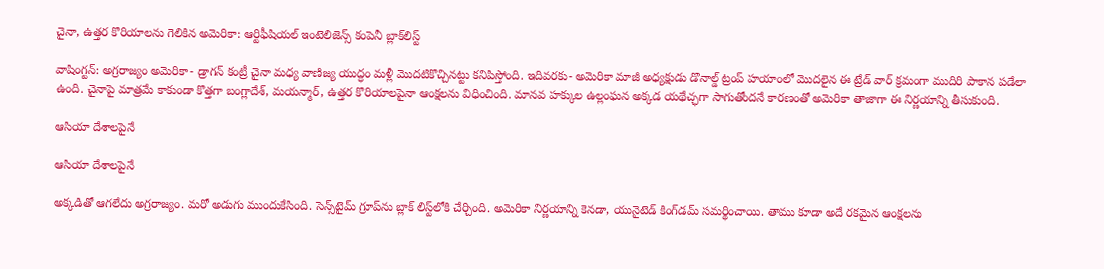చైనా, ఉత్తర కొరియాలను గెలికిన అమెరికా: ఆర్టిఫీషియల్ ఇంటెలిజెన్స్ కంపెనీ బ్లాక్‌లిస్ట్

వాషింగ్టన్: అగ్రరాజ్యం అమెరికా- డ్రాగన్ కంట్రీ చైనా మధ్య వాణిజ్య యుద్ధం మళ్లీ మొదటికొచ్చినట్టు కనిపిస్తోంది. ఇదివరకు- అమెరికా మాజీ అధ్యక్షుడు డొనాల్డ్ ట్రంప్ హయాంలో మొదలైన ఈ ట్రేడ్ వార్ క్రమంగా ముదిరి పాకాన పడేలా ఉంది. చైనాపై మాత్రమే కాకుండా కొత్తగా బంగ్లాదేశ్, మయన్మార్, ఉత్తర కొరియాలపైనా ఆంక్షలను విధించింది. మానవ హక్కుల ఉల్లంఘన అక్కడ యథేచ్ఛగా సాగుతోందనే కారణంతో అమెరికా తాజాగా ఈ నిర్ణయాన్ని తీసుకుంది.

ఆసియా దేశాలపైనే

ఆసియా దేశాలపైనే

అక్కడితో ఆగలేదు అగ్రరాజ్యం. మరో అడుగు ముందుకేసింది. సెన్స్‌టైమ్ గ్రూప్‌ను బ్లాక్ లిస్ట్‌లోకి చేర్చింది. అమెరికా నిర్ణయాన్ని కెనడా, యునైటెడ్ కింగ్‌డమ్ సమర్థించాయి. తాము కూడా అదే రకమైన ఆంక్షలను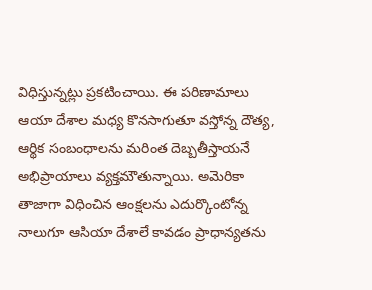విధిస్తున్నట్లు ప్రకటించాయి. ఈ పరిణామాలు ఆయా దేశాల మధ్య కొనసాగుతూ వస్తోన్న దౌత్య, ఆర్థిక సంబంధాలను మరింత దెబ్బతీస్తాయనే అభిప్రాయాలు వ్యక్తమౌతున్నాయి. అమెరికా తాజాగా విధించిన ఆంక్షలను ఎదుర్కొంటోన్న నాలుగూ ఆసియా దేశాలే కావడం ప్రాధాన్యతను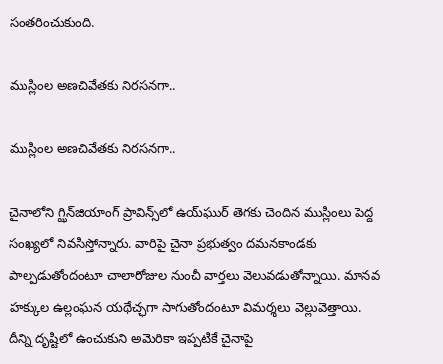సంతరించుకుంది.

ముస్లింల అణచివేతకు నిరసనగా..

ముస్లింల అణచివేతకు నిరసనగా..

చైనాలోని గ్ఝిన్‌జియాంగ్ ప్రావిన్స్‌లో ఉయ్‌ఘుర్ తెగకు చెందిన ముస్లింలు పెద్ద సంఖ్యలో నివసిస్తోన్నారు. వారిపై చైనా ప్రభుత్వం దమనకాండకు పాల్పడుతోందంటూ చాలారోజుల నుంచీ వార్తలు వెలువడుతోన్నాయి. మానవ హక్కుల ఉల్లంఘన యథేచ్ఛగా సాగుతోందంటూ విమర్శలు వెల్లువెత్తాయి. దీన్ని దృష్టిలో ఉంచుకుని అమెరికా ఇప్పటికే చైనాపై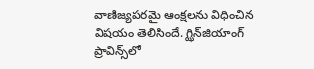వాణిజ్యపరమై ఆంక్షలను విధించిన విషయం తెలిసిందే. గ్ఝిన్‌జియాంగ్ ప్రావిన్స్‌లో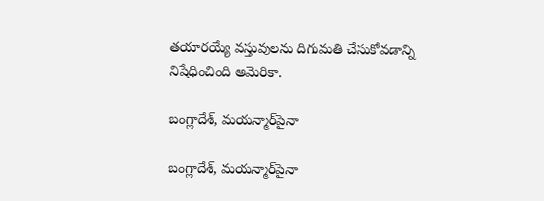తయారయ్యే వస్తువులను దిగుమతి చేసుకోవడాన్ని నిషేధించింది అమెరికా.

బంగ్లాదేశ్, మయన్మార్‌పైనా

బంగ్లాదేశ్, మయన్మార్‌పైనా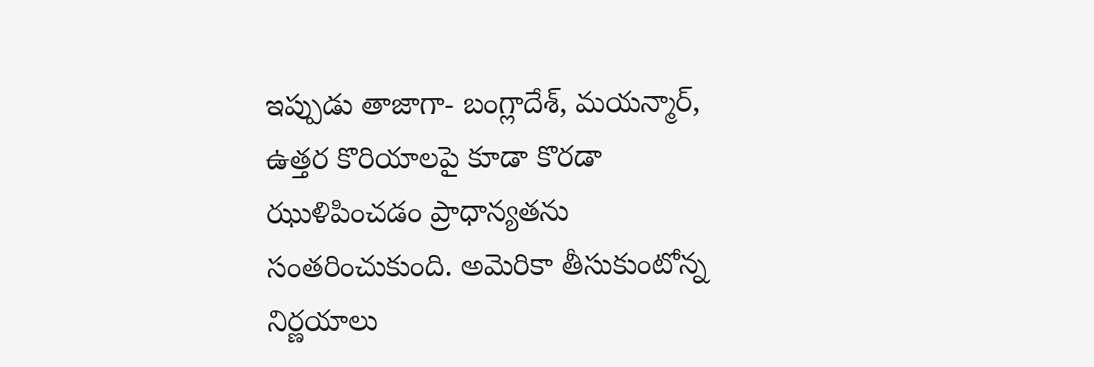ఇప్పుడు తాజాగా- బంగ్లాదేశ్, మయన్మార్, ఉత్తర కొరియాలపై కూడా కొరడా ఝుళిపించడం ప్రాధాన్యతను సంతరించుకుంది. అమెరికా తీసుకుంటోన్న నిర్ణయాలు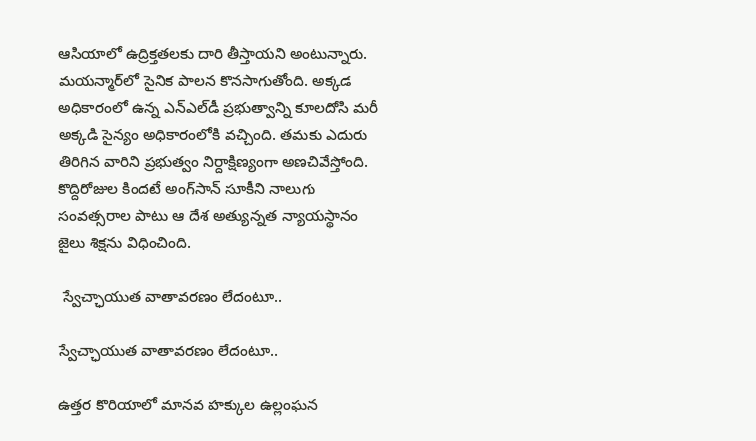ఆసియాలో ఉద్రిక్తతలకు దారి తీస్తాయని అంటున్నారు. మయన్మార్‌లో సైనిక పాలన కొనసాగుతోంది. అక్కడ అధికారంలో ఉన్న ఎన్ఎల్‌డీ ప్రభుత్వాన్ని కూలదోసి మరీ అక్కడి సైన్యం అధికారంలోకి వచ్చింది. తమకు ఎదురు తిరిగిన వారిని ప్రభుత్వం నిర్దాక్షిణ్యంగా అణచివేస్తోంది. కొద్దిరోజుల కిందటే అంగ్‌సాన్ సూకీని నాలుగు సంవత్సరాల పాటు ఆ దేశ అత్యున్నత న్యాయస్థానం జైలు శిక్షను విధించింది.

 స్వేచ్ఛాయుత వాతావరణం లేదంటూ..

స్వేచ్ఛాయుత వాతావరణం లేదంటూ..

ఉత్తర కొరియాలో మానవ హక్కుల ఉల్లంఘన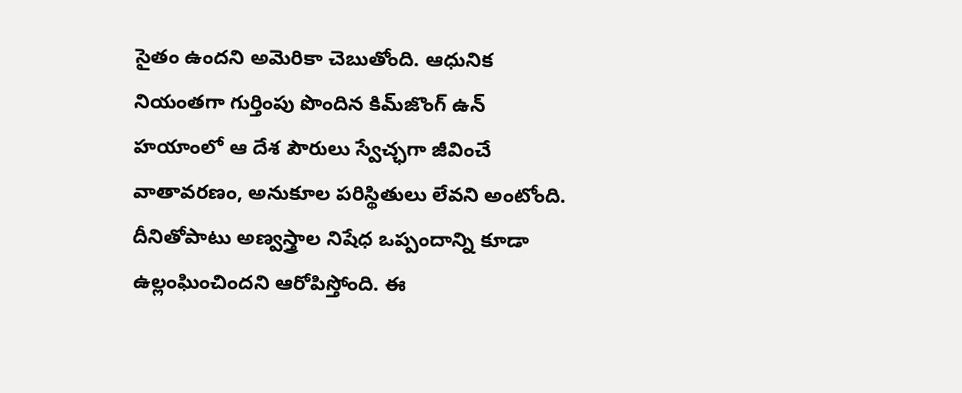సైతం ఉందని అమెరికా చెబుతోంది. ఆధునిక నియంతగా గుర్తింపు పొందిన కిమ్‌‌జొంగ్ ఉన్ హయాంలో ఆ దేశ పౌరులు స్వేచ్ఛగా జీవించే వాతావరణం, అనుకూల పరిస్థితులు లేవని అంటోంది. దీనితోపాటు అణ్వస్త్రాల నిషేధ ఒప్పందాన్ని కూడా ఉల్లంఘించిందని ఆరోపిస్తోంది. ఈ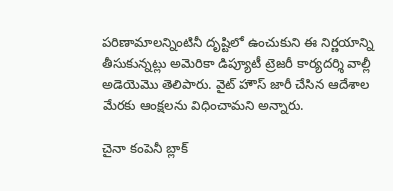పరిణామాలన్నింటినీ దృష్టిలో ఉంచుకుని ఈ నిర్ణయాన్ని తీసుకున్నట్లు అమెరికా డిప్యూటీ ట్రెజరీ కార్యదర్శి వాల్లీ అడెయెమొ తెలిపారు. వైట్ హౌస్ జారీ చేసిన ఆదేశాల మేరకు ఆంక్షలను విధించామని అన్నారు.

చైనా కంపెనీ బ్లాక్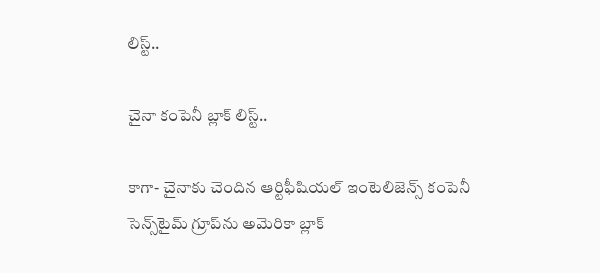లిస్ట్..

చైనా కంపెనీ బ్లాక్ లిస్ట్..

కాగా- చైనాకు చెందిన ఆర్టిఫీషియల్ ఇంటెలిజెన్స్ కంపెనీ సెన్స్‌టైమ్ గ్రూప్‌ను అమెరికా బ్లాక్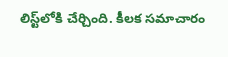లిస్ట్‌లోకి చేర్చింది. కీలక సమాచారం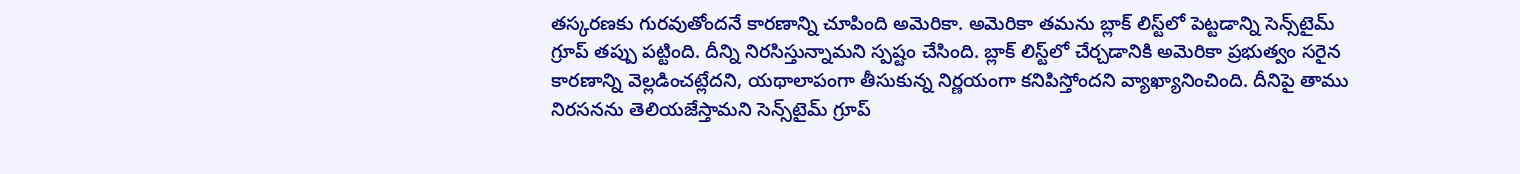తస్కరణకు గురవుతోందనే కారణాన్ని చూపింది అమెరికా. అమెరికా తమను బ్లాక్ లిస్ట్‌లో పెట్టడాన్ని సెన్స్‌టైమ్ గ్రూప్ తప్పు పట్టింది. దీన్ని నిరసిస్తున్నామని స్పష్టం చేసింది. బ్లాక్ లిస్ట్‌లో చేర్చడానికి అమెరికా ప్రభుత్వం సరైన కారణాన్ని వెల్లడించట్లేదని, యథాలాపంగా తీసుకున్న నిర్ణయంగా కనిపిస్తోందని వ్యాఖ్యానించింది. దీనిపై తాము నిరసనను తెలియజేస్తామని సెన్స్‌టైమ్ గ్రూప్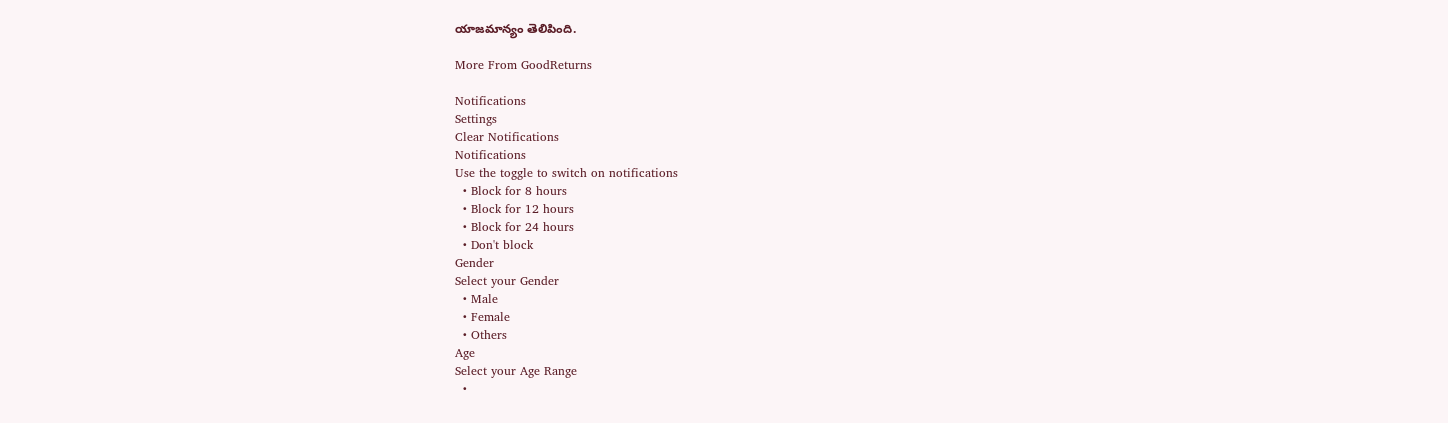యాజమాన్యం తెలిపింది.

More From GoodReturns

Notifications
Settings
Clear Notifications
Notifications
Use the toggle to switch on notifications
  • Block for 8 hours
  • Block for 12 hours
  • Block for 24 hours
  • Don't block
Gender
Select your Gender
  • Male
  • Female
  • Others
Age
Select your Age Range
  •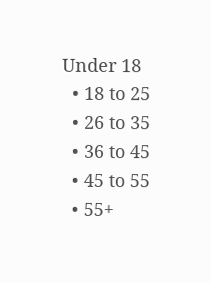Under 18
  • 18 to 25
  • 26 to 35
  • 36 to 45
  • 45 to 55
  • 55+